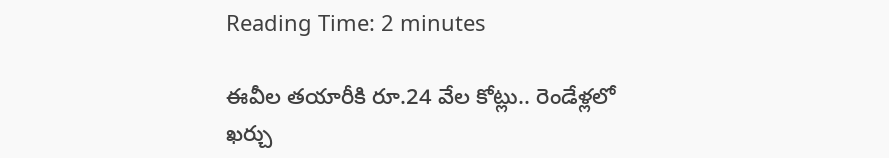Reading Time: 2 minutes

ఈవీల తయారీకి రూ.24 వేల కోట్లు.. రెండేళ్లలో ఖర్చు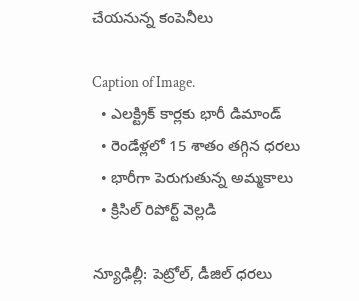చేయనున్న కంపెనీలు

Caption of Image.
  • ఎలక్ట్రిక్ కార్లకు భారీ డిమాండ్
  • రెండేళ్లలో 15 శాతం తగ్గిన ధరలు
  • భారీగా పెరుగుతున్న అమ్మకాలు
  • క్రిసిల్ రిపోర్ట్ వెల్లడి

న్యూఢిల్లీ: పెట్రోల్, డీజిల్ ధరలు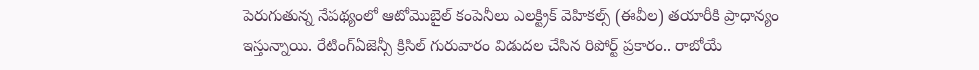పెరుగుతున్న నేపథ్యంలో ఆటోమొబైల్ కంపెనీలు ఎలక్ట్రిక్ వెహికల్స్ (ఈవీల) తయారీకి ప్రాధాన్యం ఇస్తున్నాయి. రేటింగ్ఏజెన్సీ క్రిసిల్ గురువారం విడుదల చేసిన రిపోర్ట్ ప్రకారం.. రాబోయే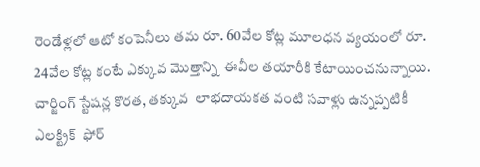రెండేళ్లలో ఆటో కంపెనీలు తమ రూ. 60వేల కోట్ల మూలధన వ్యయంలో రూ. 24వేల కోట్ల కంటే ఎక్కువ మొత్తాన్ని  ఈవీల తయారీకి కేటాయించనున్నాయి.  చార్జింగ్ స్టేషన్ల కొరత, తక్కువ  లాభదాయకత వంటి సవాళ్లు ఉన్నప్పటికీ ఎలక్ట్రిక్  ఫోర్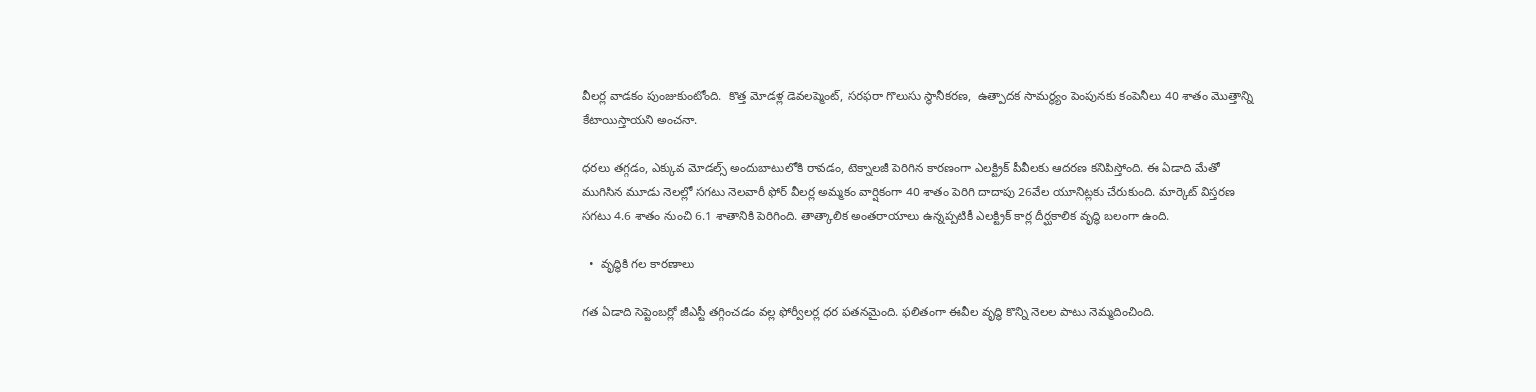వీలర్ల వాడకం పుంజుకుంటోంది.  కొత్త మోడళ్ల డెవలప్మెంట్, సరఫరా గొలుసు స్థానీకరణ,  ఉత్పాదక సామర్థ్యం పెంపునకు కంపెనీలు 40 శాతం మొత్తాన్ని కేటాయిస్తాయని అంచనా.

ధరలు తగ్గడం, ఎక్కువ మోడల్స్ అందుబాటులోకి రావడం, టెక్నాలజీ పెరిగిన కారణంగా ఎలక్ట్రిక్ పీవీలకు ఆదరణ కనిపిస్తోంది. ఈ ఏడాది మేతో ముగిసిన మూడు నెలల్లో సగటు నెలవారీ ఫోర్ వీలర్ల అమ్మకం వార్షికంగా 40 శాతం పెరిగి దాదాపు 26వేల యూనిట్లకు చేరుకుంది. మార్కెట్ విస్తరణ సగటు 4.6 శాతం నుంచి 6.1 శాతానికి పెరిగింది. తాత్కాలిక అంతరాయాలు ఉన్నప్పటికీ ఎలక్ట్రిక్ కార్ల దీర్ఘకాలిక వృద్ధి బలంగా ఉంది.

  •  వృద్ధికి గల కారణాలు

గత ఏడాది సెప్టెంబర్లో జీఎస్టీ తగ్గించడం వల్ల ఫోర్వీలర్ల ధర పతనమైంది. ఫలితంగా ఈవీల వృద్ధి కొన్ని నెలల పాటు నెమ్మదించింది.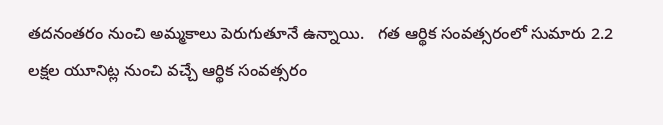తదనంతరం నుంచి అమ్మకాలు పెరుగుతూనే ఉన్నాయి.   గత ఆర్థిక సంవత్సరంలో సుమారు 2.2 లక్షల యూనిట్ల నుంచి వచ్చే ఆర్థిక సంవత్సరం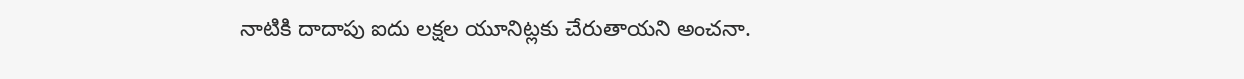నాటికి దాదాపు ఐదు లక్షల యూనిట్లకు చేరుతాయని అంచనా.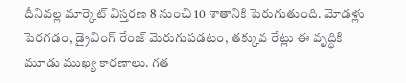దీనివల్ల మార్కెట్ విస్తరణ 8 నుంచి 10 శాతానికి పెరుగుతుంది. మోడళ్లు పెరగడం, డ్రైవింగ్ రేంజ్ మెరుగుపడటం, తక్కువ రేట్లు ఈ వృద్ధికి మూడు ముఖ్య కారణాలు. గత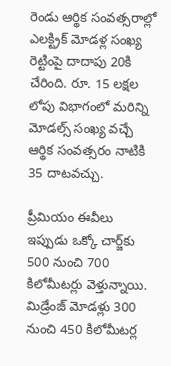రెండు ఆర్థిక సంవత్సరాల్లో ఎలక్ట్రిక్ మోడళ్ల సంఖ్య రెట్టింపై దాదాపు 20కి చేరింది. రూ. 15 లక్షల లోపు విభాగంలో మరిన్ని మోడల్స్ సంఖ్య వచ్చే ఆర్థిక సంవత్సరం నాటికి 35 దాటవచ్చు.

ప్రీమియం ఈవీలు ఇప్పుడు ఒక్కో చార్జ్‌‌‌‌‌‌‌‌కు 500 నుంచి 700 కిలోమీటర్లు వెళ్తున్నాయి. మిడ్రేంజ్ మోడళ్లు 300 నుంచి 450 కిలోమీటర్ల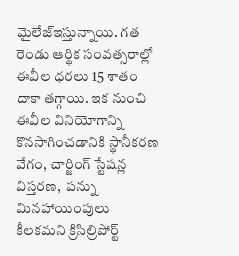మైలేజ్ఇస్తున్నాయి. గత రెండు ఆర్థిక సంవత్సరాల్లో ఈవీల ధరలు 15 శాతం దాకా తగ్గాయి. ఇక నుంచి ఈవీల వినియోగాన్ని కొనసాగించడానికి స్థానీకరణ వేగం, చార్జింగ్ స్టేషన్ల విస్తరణ,  పన్ను మినహాయింపులు కీలకమని క్రిసిల్రిపోర్ట్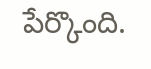పేర్కొంది.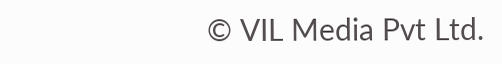© VIL Media Pvt Ltd.